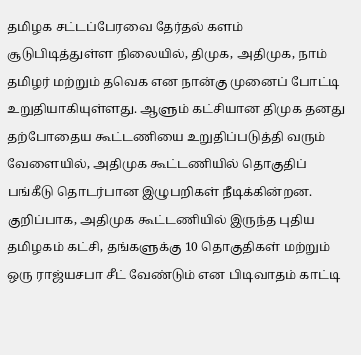தமிழக சட்டப்பேரவை தேர்தல் களம் சூடுபிடித்துள்ள நிலையில், திமுக, அதிமுக, நாம் தமிழர் மற்றும் தவெக என நான்கு முனைப் போட்டி உறுதியாகியுள்ளது. ஆளும் கட்சியான திமுக தனது தற்போதைய கூட்டணியை உறுதிப்படுத்தி வரும் வேளையில், அதிமுக கூட்டணியில் தொகுதிப் பங்கீடு தொடர்பான இழுபறிகள் நீடிக்கின்றன. குறிப்பாக, அதிமுக கூட்டணியில் இருந்த புதிய தமிழகம் கட்சி, தங்களுக்கு 10 தொகுதிகள் மற்றும் ஒரு ராஜ்யசபா சீட் வேண்டும் என பிடிவாதம் காட்டி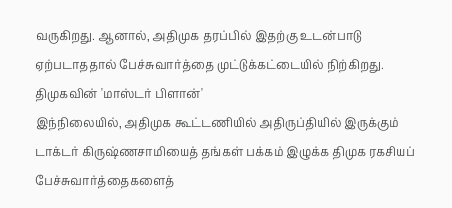வருகிறது. ஆனால், அதிமுக தரப்பில் இதற்கு உடன்பாடு ஏற்படாததால் பேச்சுவார்த்தை முட்டுக்கட்டையில் நிற்கிறது.
திமுகவின் 'மாஸ்டர் பிளான்'
இந்நிலையில், அதிமுக கூட்டணியில் அதிருப்தியில் இருக்கும் டாக்டர் கிருஷ்ணசாமியைத் தங்கள் பக்கம் இழுக்க திமுக ரகசியப் பேச்சுவார்த்தைகளைத்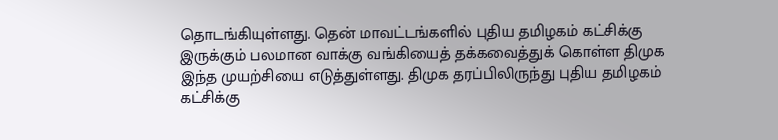தொடங்கியுள்ளது. தென் மாவட்டங்களில் புதிய தமிழகம் கட்சிக்கு இருக்கும் பலமான வாக்கு வங்கியைத் தக்கவைத்துக் கொள்ள திமுக இந்த முயற்சியை எடுத்துள்ளது. திமுக தரப்பிலிருந்து புதிய தமிழகம் கட்சிக்கு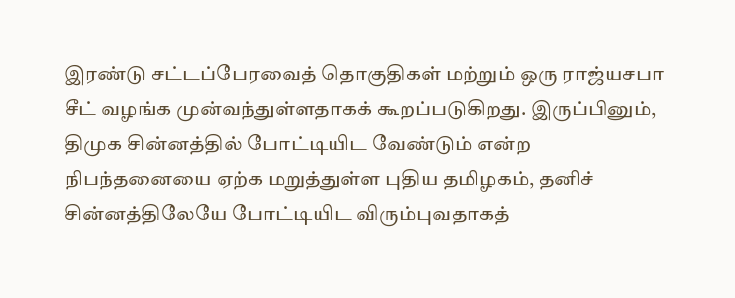இரண்டு சட்டப்பேரவைத் தொகுதிகள் மற்றும் ஒரு ராஜ்யசபா சீட் வழங்க முன்வந்துள்ளதாகக் கூறப்படுகிறது. இருப்பினும், திமுக சின்னத்தில் போட்டியிட வேண்டும் என்ற நிபந்தனையை ஏற்க மறுத்துள்ள புதிய தமிழகம், தனிச் சின்னத்திலேயே போட்டியிட விரும்புவதாகத்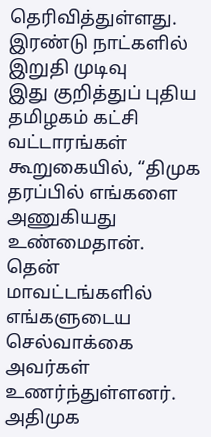தெரிவித்துள்ளது.
இரண்டு நாட்களில் இறுதி முடிவு
இது குறித்துப் புதிய தமிழகம் கட்சி வட்டாரங்கள் கூறுகையில், “திமுக தரப்பில் எங்களை அணுகியது உண்மைதான். தென் மாவட்டங்களில் எங்களுடைய செல்வாக்கை அவர்கள் உணர்ந்துள்ளனர். அதிமுக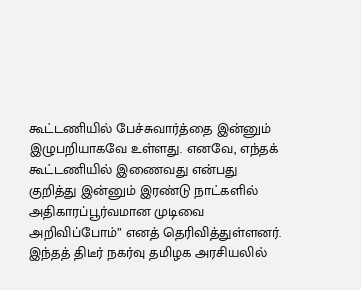கூட்டணியில் பேச்சுவார்த்தை இன்னும் இழுபறியாகவே உள்ளது. எனவே, எந்தக் கூட்டணியில் இணைவது என்பது குறித்து இன்னும் இரண்டு நாட்களில் அதிகாரப்பூர்வமான முடிவை அறிவிப்போம்” எனத் தெரிவித்துள்ளனர். இந்தத் திடீர் நகர்வு தமிழக அரசியலில்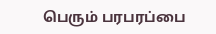பெரும் பரபரப்பை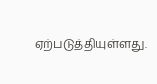ஏற்படுத்தியுள்ளது.